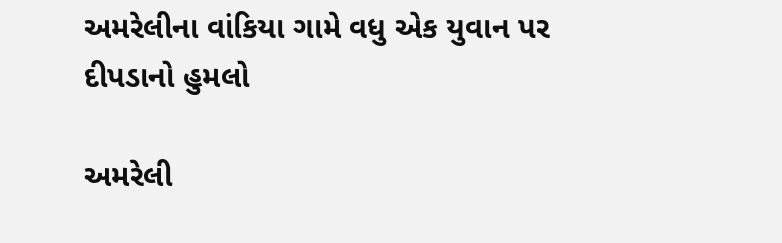અમરેલીના વાંકિયા ગામે વધુ એક યુવાન પર દીપડાનો હુમલો

અમરેલી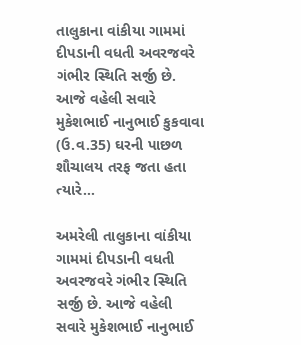તાલુકાના વાંકીયા ગામમાં દીપડાની વધતી અવરજવરે ગંભીર સ્થિતિ સર્જી છે. આજે વહેલી સવારે મુકેશભાઈ નાનુભાઈ કુકવાવા (ઉ.વ.35) ઘરની પાછળ શૌચાલય તરફ જતા હતા ત્યારે…

અમરેલી તાલુકાના વાંકીયા ગામમાં દીપડાની વધતી અવરજવરે ગંભીર સ્થિતિ સર્જી છે. આજે વહેલી સવારે મુકેશભાઈ નાનુભાઈ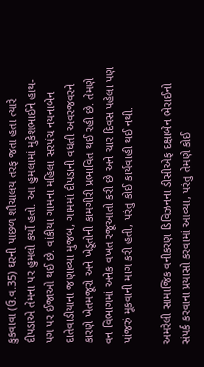કુકવાવા (ઉ.વ.35) ઘરની પાછળ શૌચાલય તરફ જતા હતા ત્યારે દીપડાએ તેમના પર હુમલો કર્યો હતો. આ હુમલામાં મુકેશભાઈને હાથ-પગ પર ઈજાઓ થઈ છે. વાંકીયા ગામના મહિલા સરપંચ નયનાબેન દાતેવાડીયાના જણાવ્યા મુજબ, ગામમાં દીપડાની વધતી અવરજવરને કારણે ખેતમજૂરો અને ખેડૂતોની કામગીરી પ્રભાવિત થઈ રહી છે. તેમણે વન વિભાગમાં અનેક વખત રજૂઆતો કરી છે અને ચાર દિવસ પહેલા પણ પાંજરું મૂકવાની માગ કરી હતી, પરંતુ કોઈ કાર્યવાહી થઈ નથી.

અમરેલી સામાજિક વનીકરણ ડિવિઝનના ડીસીએફ દક્ષાબેન ભેરાઈનો સંપર્ક કરવાના પ્રયાસો કરવામાં આવ્યા, પરંતુ તેમણે કોઈ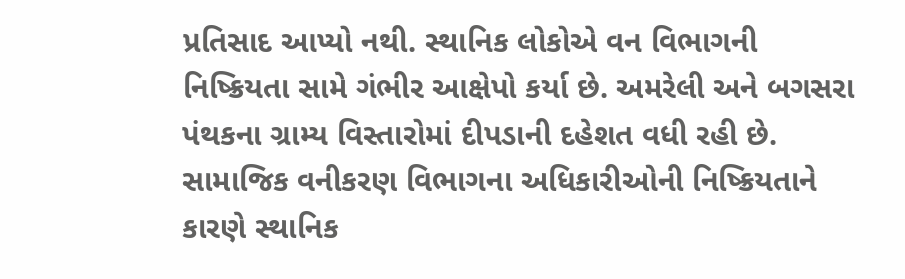પ્રતિસાદ આપ્યો નથી. સ્થાનિક લોકોએ વન વિભાગની નિષ્ક્રિયતા સામે ગંભીર આક્ષેપો કર્યા છે. અમરેલી અને બગસરા પંથકના ગ્રામ્ય વિસ્તારોમાં દીપડાની દહેશત વધી રહી છે. સામાજિક વનીકરણ વિભાગના અધિકારીઓની નિષ્ક્રિયતાને કારણે સ્થાનિક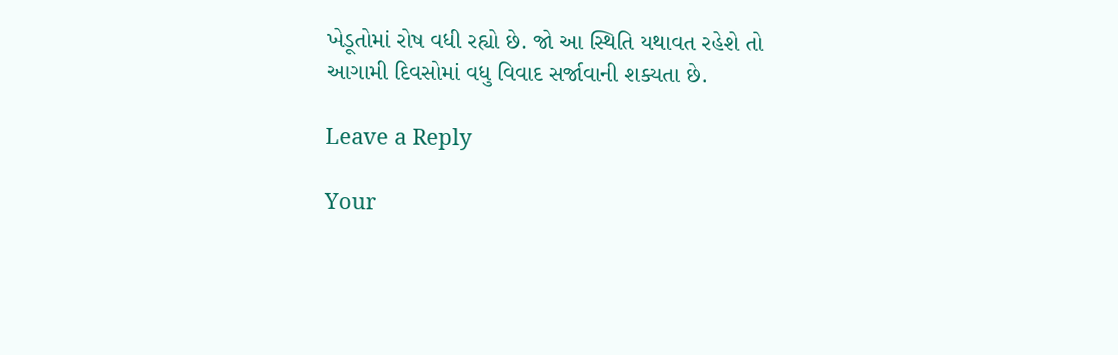ખેડૂતોમાં રોષ વધી રહ્યો છે. જો આ સ્થિતિ યથાવત રહેશે તો આગામી દિવસોમાં વધુ વિવાદ સર્જાવાની શક્યતા છે.

Leave a Reply

Your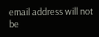email address will not be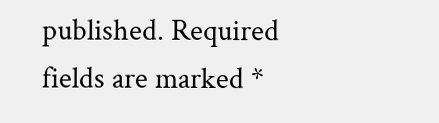published. Required fields are marked *